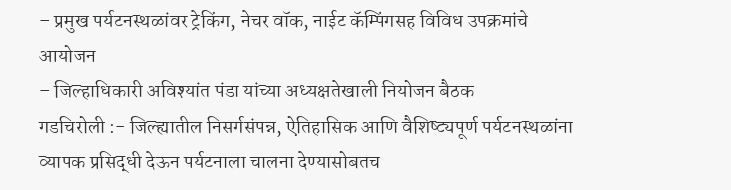– प्रमुख पर्यटनस्थळांवर ट्रेकिंग, नेचर वॉक, नाईट कॅम्पिंगसह विविध उपक्रमांचे आयोजन
– जिल्हाधिकारी अविश्यांत पंडा यांच्या अध्यक्षतेखाली नियोजन बैठक
गडचिरोली :- जिल्ह्यातील निसर्गसंपन्न, ऐतिहासिक आणि वैशिष्ट्यपूर्ण पर्यटनस्थळांना व्यापक प्रसिद्धी देऊन पर्यटनाला चालना देण्यासोबतच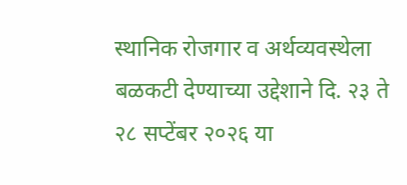स्थानिक रोजगार व अर्थव्यवस्थेला बळकटी देण्याच्या उद्देशाने दि. २३ ते २८ सप्टेंबर २०२६ या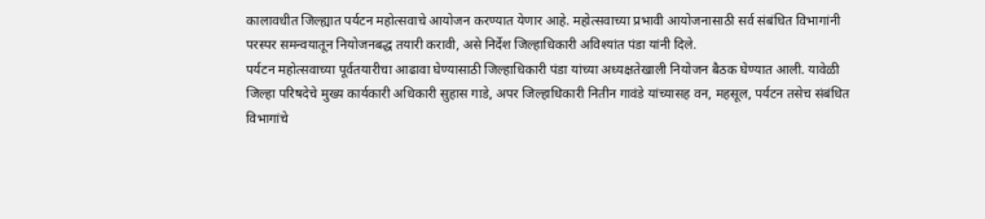कालावधीत जिल्ह्यात पर्यटन महोत्सवाचे आयोजन करण्यात येणार आहे. महोत्सवाच्या प्रभावी आयोजनासाठी सर्व संबंधित विभागांनी परस्पर समन्वयातून नियोजनबद्ध तयारी करावी, असे निर्देश जिल्हाधिकारी अविश्यांत पंडा यांनी दिले.
पर्यटन महोत्सवाच्या पूर्वतयारीचा आढावा घेण्यासाठी जिल्हाधिकारी पंडा यांच्या अध्यक्षतेखाली नियोजन बैठक घेण्यात आली. यावेळी जिल्हा परिषदेचे मुख्य कार्यकारी अधिकारी सुहास गाडे, अपर जिल्हाधिकारी नितीन गावंडे यांच्यासह वन, महसूल, पर्यटन तसेच संबंधित विभागांचे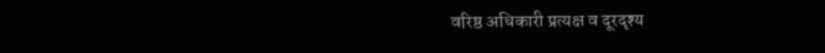वरिष्ठ अधिकारी प्रत्यक्ष व दूरदृश्य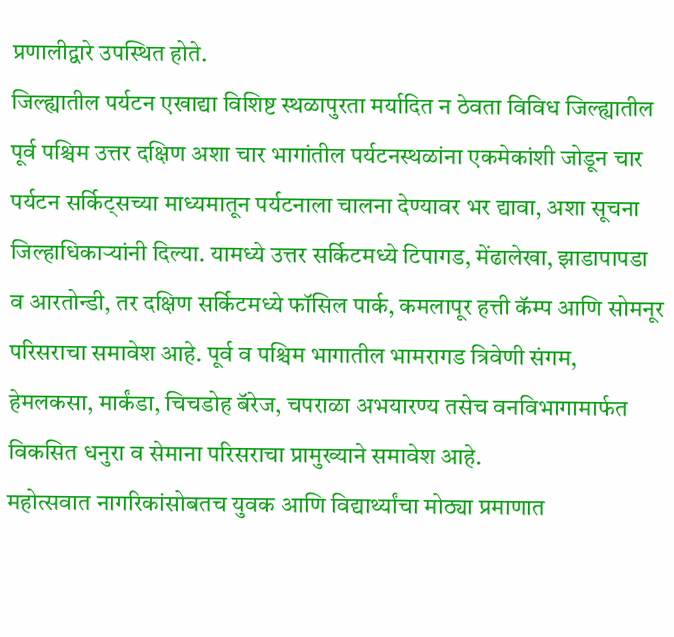प्रणालीद्वारे उपस्थित होते.
जिल्ह्यातील पर्यटन एखाद्या विशिष्ट स्थळापुरता मर्यादित न ठेवता विविध जिल्ह्यातील पूर्व पश्चिम उत्तर दक्षिण अशा चार भागांतील पर्यटनस्थळांना एकमेकांशी जोडून चार पर्यटन सर्किट्सच्या माध्यमातून पर्यटनाला चालना देण्यावर भर द्यावा, अशा सूचना जिल्हाधिकाऱ्यांनी दिल्या. यामध्ये उत्तर सर्किटमध्ये टिपागड, मेंढालेखा, झाडापापडा व आरतोन्डी, तर दक्षिण सर्किटमध्ये फॉसिल पार्क, कमलापूर हत्ती कॅम्प आणि सोमनूर परिसराचा समावेश आहे. पूर्व व पश्चिम भागातील भामरागड त्रिवेणी संगम, हेमलकसा, मार्कंडा, चिचडोह बॅरेज, चपराळा अभयारण्य तसेच वनविभागामार्फत विकसित धनुरा व सेमाना परिसराचा प्रामुख्याने समावेश आहे.
महोत्सवात नागरिकांसोबतच युवक आणि विद्यार्थ्यांचा मोठ्या प्रमाणात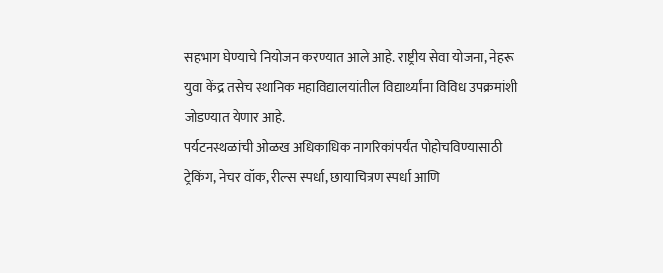सहभाग घेण्याचे नियोजन करण्यात आले आहे. राष्ट्रीय सेवा योजना, नेहरू युवा केंद्र तसेच स्थानिक महाविद्यालयांतील विद्यार्थ्यांना विविध उपक्रमांशी जोडण्यात येणार आहे.
पर्यटनस्थळांची ओळख अधिकाधिक नागरिकांपर्यंत पोहोचविण्यासाठी ट्रेकिंग, नेचर वॉक, रील्स स्पर्धा, छायाचित्रण स्पर्धा आणि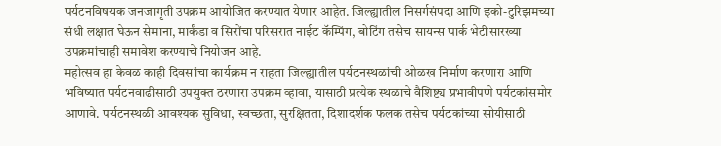पर्यटनविषयक जनजागृती उपक्रम आयोजित करण्यात येणार आहेत. जिल्ह्यातील निसर्गसंपदा आणि इको-टुरिझमच्या संधी लक्षात घेऊन सेमाना, मार्कंडा व सिरोंचा परिसरात नाईट कॅम्पिंग, बोटिंग तसेच सायन्स पार्क भेटीसारख्या उपक्रमांचाही समावेश करण्याचे नियोजन आहे.
महोत्सव हा केवळ काही दिवसांचा कार्यक्रम न राहता जिल्ह्यातील पर्यटनस्थळांची ओळख निर्माण करणारा आणि भविष्यात पर्यटनवाढीसाठी उपयुक्त ठरणारा उपक्रम व्हावा, यासाठी प्रत्येक स्थळाचे वैशिष्ट्य प्रभावीपणे पर्यटकांसमोर आणावे. पर्यटनस्थळी आवश्यक सुविधा, स्वच्छता, सुरक्षितता, दिशादर्शक फलक तसेच पर्यटकांच्या सोयीसाठी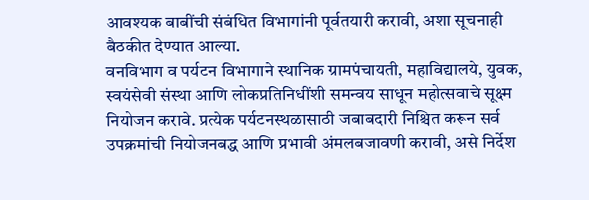आवश्यक बाबींची संबंधित विभागांनी पूर्वतयारी करावी, अशा सूचनाही बैठकीत देण्यात आल्या.
वनविभाग व पर्यटन विभागाने स्थानिक ग्रामपंचायती, महाविद्यालये, युवक, स्वयंसेवी संस्था आणि लोकप्रतिनिधींशी समन्वय साधून महोत्सवाचे सूक्ष्म नियोजन करावे. प्रत्येक पर्यटनस्थळासाठी जबाबदारी निश्चित करून सर्व उपक्रमांची नियोजनबद्ध आणि प्रभावी अंमलबजावणी करावी, असे निर्देश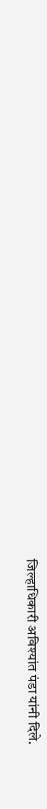जिल्हाधिकारी अविश्यांत पंडा यांनी दिले.